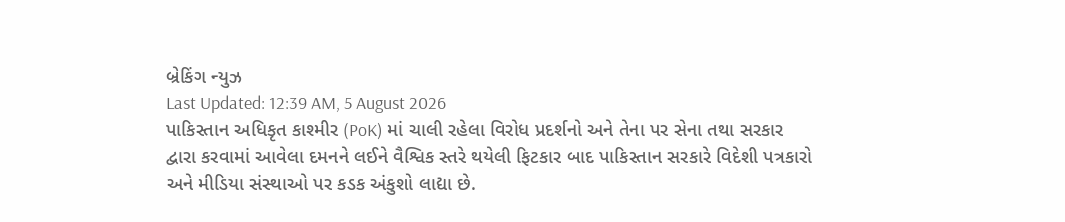બ્રેકિંગ ન્યુઝ
Last Updated: 12:39 AM, 5 August 2026
પાકિસ્તાન અધિકૃત કાશ્મીર (PoK) માં ચાલી રહેલા વિરોધ પ્રદર્શનો અને તેના પર સેના તથા સરકાર દ્વારા કરવામાં આવેલા દમનને લઈને વૈશ્વિક સ્તરે થયેલી ફિટકાર બાદ પાકિસ્તાન સરકારે વિદેશી પત્રકારો અને મીડિયા સંસ્થાઓ પર કડક અંકુશો લાદ્યા છે.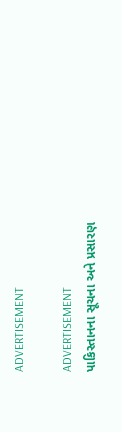ADVERTISEMENT

ADVERTISEMENT
પાકિસ્તાનના સૂચના અને પ્રસારણ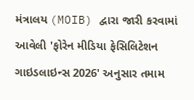મંત્રાલય (MOIB) દ્વારા જારી કરવામાં આવેલી 'ફોરેન મીડિયા ફેસિલિટેશન ગાઇડલાઇન્સ 2026' અનુસાર તમામ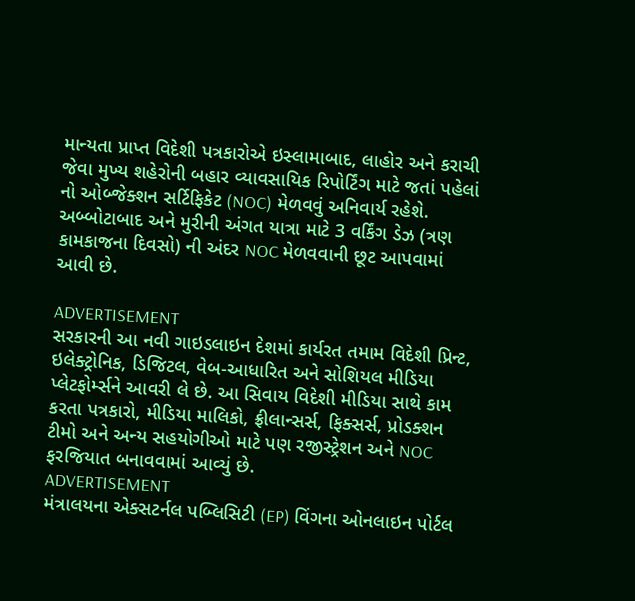માન્યતા પ્રાપ્ત વિદેશી પત્રકારોએ ઇસ્લામાબાદ, લાહોર અને કરાચી જેવા મુખ્ય શહેરોની બહાર વ્યાવસાયિક રિપોર્ટિંગ માટે જતાં પહેલાં નો ઓબ્જેક્શન સર્ટિફિકેટ (NOC) મેળવવું અનિવાર્ય રહેશે. અબ્બોટાબાદ અને મુરીની અંગત યાત્રા માટે 3 વર્કિંગ ડેઝ (ત્રણ કામકાજના દિવસો) ની અંદર NOC મેળવવાની છૂટ આપવામાં આવી છે.

ADVERTISEMENT
સરકારની આ નવી ગાઇડલાઇન દેશમાં કાર્યરત તમામ વિદેશી પ્રિન્ટ, ઇલેક્ટ્રોનિક, ડિજિટલ, વેબ-આધારિત અને સોશિયલ મીડિયા પ્લેટફોર્મ્સને આવરી લે છે. આ સિવાય વિદેશી મીડિયા સાથે કામ કરતા પત્રકારો, મીડિયા માલિકો, ફ્રીલાન્સર્સ, ફિક્સર્સ, પ્રોડક્શન ટીમો અને અન્ય સહયોગીઓ માટે પણ રજીસ્ટ્રેશન અને NOC ફરજિયાત બનાવવામાં આવ્યું છે.
ADVERTISEMENT
મંત્રાલયના એક્સટર્નલ પબ્લિસિટી (EP) વિંગના ઓનલાઇન પોર્ટલ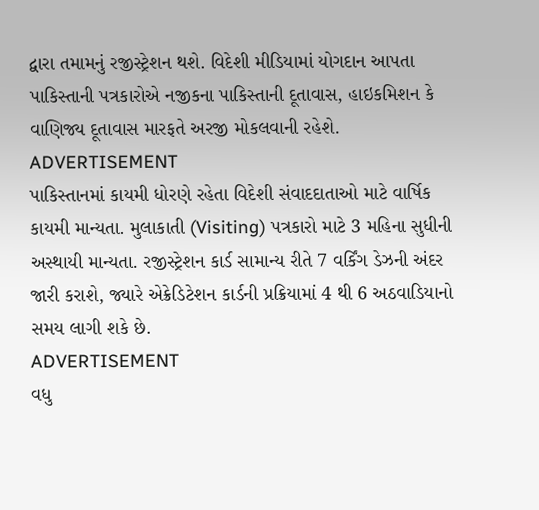દ્વારા તમામનું રજીસ્ટ્રેશન થશે. વિદેશી મીડિયામાં યોગદાન આપતા પાકિસ્તાની પત્રકારોએ નજીકના પાકિસ્તાની દૂતાવાસ, હાઇકમિશન કે વાણિજ્ય દૂતાવાસ મારફતે અરજી મોકલવાની રહેશે.
ADVERTISEMENT
પાકિસ્તાનમાં કાયમી ધોરણે રહેતા વિદેશી સંવાદદાતાઓ માટે વાર્ષિક કાયમી માન્યતા. મુલાકાતી (Visiting) પત્રકારો માટે 3 મહિના સુધીની અસ્થાયી માન્યતા. રજીસ્ટ્રેશન કાર્ડ સામાન્ય રીતે 7 વર્કિંગ ડેઝની અંદર જારી કરાશે, જ્યારે એક્રેડિટેશન કાર્ડની પ્રક્રિયામાં 4 થી 6 અઠવાડિયાનો સમય લાગી શકે છે.
ADVERTISEMENT
વધુ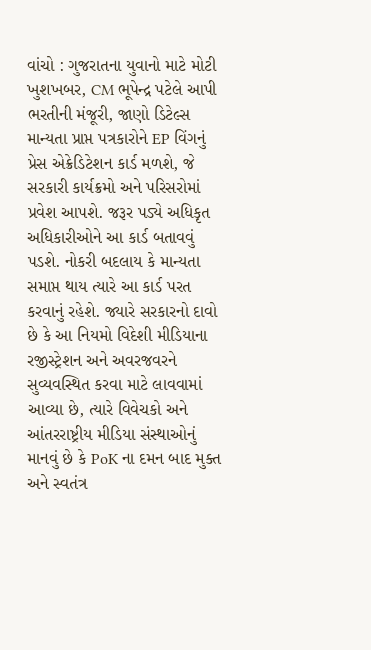વાંચો : ગુજરાતના યુવાનો માટે મોટી ખુશખબર, CM ભૂપેન્દ્ર પટેલે આપી ભરતીની મંજૂરી, જાણો ડિટેલ્સ
માન્યતા પ્રાપ્ત પત્રકારોને EP વિંગનું પ્રેસ એક્રેડિટેશન કાર્ડ મળશે, જે સરકારી કાર્યક્રમો અને પરિસરોમાં પ્રવેશ આપશે. જરૂર પડ્યે અધિકૃત અધિકારીઓને આ કાર્ડ બતાવવું પડશે. નોકરી બદલાય કે માન્યતા સમાપ્ત થાય ત્યારે આ કાર્ડ પરત કરવાનું રહેશે. જ્યારે સરકારનો દાવો છે કે આ નિયમો વિદેશી મીડિયાના રજીસ્ટ્રેશન અને અવરજવરને સુવ્યવસ્થિત કરવા માટે લાવવામાં આવ્યા છે, ત્યારે વિવેચકો અને આંતરરાષ્ટ્રીય મીડિયા સંસ્થાઓનું માનવું છે કે PoK ના દમન બાદ મુક્ત અને સ્વતંત્ર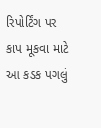રિપોર્ટિંગ પર કાપ મૂકવા માટે આ કડક પગલું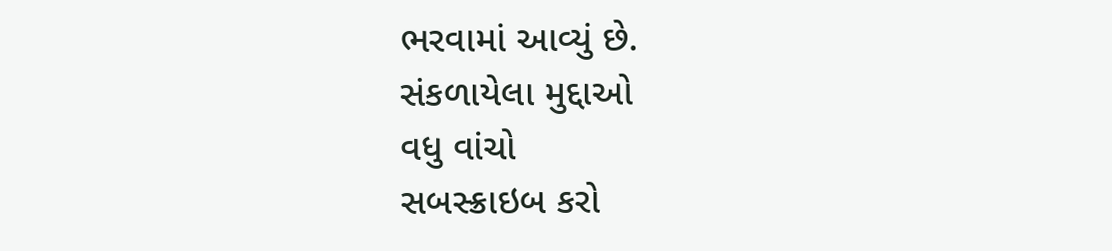ભરવામાં આવ્યું છે.
સંકળાયેલા મુદ્દાઓ
વધુ વાંચો
સબસ્ક્રાઇબ કરો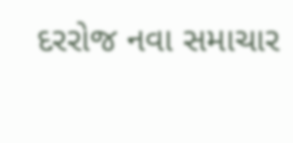દરરોજ નવા સમાચાર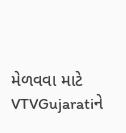મેળવવા માટે VTVGujaratiને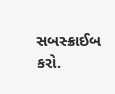સબસ્ક્રાઈબ કરો.